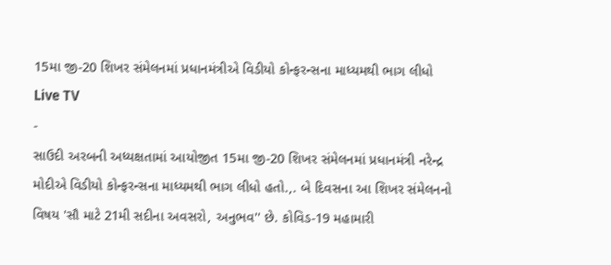15મા જી-20 શિખર સંમેલનમાં પ્રધાનમંત્રીએ વિડીયો કોન્ફરન્સના માધ્યમથી ભાગ લીધો
Live TV
-
સાઉદી અરબની અધ્યક્ષતામાં આયોજીત 15મા જી-20 શિખર સંમેલનમાં પ્રધાનમંત્રી નરેન્દ્ર મોદીએ વિડીયો કોન્ફરન્સના માધ્યમથી ભાગ લીધો હતો.,. બે દિવસના આ શિખર સંમેલનનો વિષય 'સૌ માટે 21મી સદીના અવસરો, અનુભવ'' છે. કોવિડ-19 મહામારી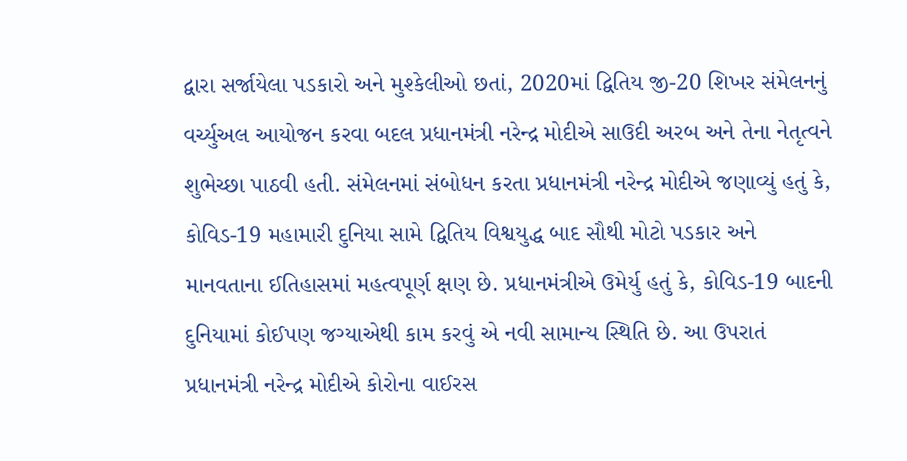દ્વારા સર્જાયેલા પડકારો અને મુશ્કેલીઓ છતાં, 2020માં દ્વિતિય જી-20 શિખર સંમેલનનું વર્ચ્યુઅલ આયોજન કરવા બદલ પ્રધાનમંત્રી નરેન્દ્ર મોદીએ સાઉદી અરબ અને તેના નેતૃત્વને શુભેચ્છા પાઠવી હતી. સંમેલનમાં સંબોધન કરતા પ્રધાનમંત્રી નરેન્દ્ર મોદીએ જણાવ્યું હતું કે, કોવિડ-19 મહામારી દુનિયા સામે દ્વિતિય વિશ્વયુદ્ધ બાદ સૌથી મોટો પડકાર અને માનવતાના ઈતિહાસમાં મહત્વપૂર્ણ ક્ષણ છે. પ્રધાનમંત્રીએ ઉમેર્યુ હતું કે, કોવિડ-19 બાદની દુનિયામાં કોઈપણ જગ્યાએથી કામ કરવું એ નવી સામાન્ય સ્થિતિ છે. આ ઉપરાતં પ્રધાનમંત્રી નરેન્દ્ર મોદીએ કોરોના વાઈરસ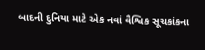બાદની દુનિયા માટે એક નવાં વૈશ્વિક સૂચકાંકના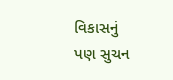વિકાસનું પણ સુચન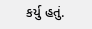કર્યુ હતું.